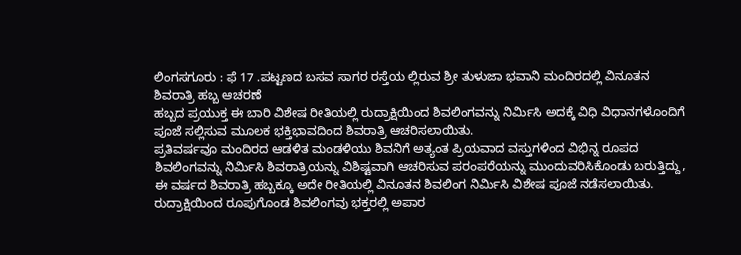ಲಿಂಗಸಗೂರು : ಫೆ 17 .ಪಟ್ಟಣದ ಬಸವ ಸಾಗರ ರಸ್ತೆಯ ಲ್ಲಿರುವ ಶ್ರೀ ತುಳುಜಾ ಭವಾನಿ ಮಂದಿರದಲ್ಲಿ ವಿನೂತನ ಶಿವರಾತ್ರಿ ಹಬ್ಬ ಆಚರಣೆ
ಹಬ್ಬದ ಪ್ರಯುಕ್ತ ಈ ಬಾರಿ ವಿಶೇಷ ರೀತಿಯಲ್ಲಿ ರುದ್ರಾಕ್ಷಿಯಿಂದ ಶಿವಲಿಂಗವನ್ನು ನಿರ್ಮಿಸಿ ಅದಕ್ಕೆ ವಿಧಿ ವಿಧಾನಗಳೊಂದಿಗೆ ಪೂಜೆ ಸಲ್ಲಿಸುವ ಮೂಲಕ ಭಕ್ತಿಭಾವದಿಂದ ಶಿವರಾತ್ರಿ ಆಚರಿಸಲಾಯಿತು.
ಪ್ರತಿವರ್ಷವೂ ಮಂದಿರದ ಆಡಳಿತ ಮಂಡಳಿಯು ಶಿವನಿಗೆ ಅತ್ಯಂತ ಪ್ರಿಯವಾದ ವಸ್ತುಗಳಿಂದ ವಿಭಿನ್ನ ರೂಪದ ಶಿವಲಿಂಗವನ್ನು ನಿರ್ಮಿಸಿ ಶಿವರಾತ್ರಿಯನ್ನು ವಿಶಿಷ್ಟವಾಗಿ ಆಚರಿಸುವ ಪರಂಪರೆಯನ್ನು ಮುಂದುವರಿಸಿಕೊಂಡು ಬರುತ್ತಿದ್ದು, ಈ ವರ್ಷದ ಶಿವರಾತ್ರಿ ಹಬ್ಬಕ್ಕೂ ಅದೇ ರೀತಿಯಲ್ಲಿ ವಿನೂತನ ಶಿವಲಿಂಗ ನಿರ್ಮಿಸಿ ವಿಶೇಷ ಪೂಜೆ ನಡೆಸಲಾಯಿತು. ರುದ್ರಾಕ್ಷಿಯಿಂದ ರೂಪುಗೊಂಡ ಶಿವಲಿಂಗವು ಭಕ್ತರಲ್ಲಿ ಅಪಾರ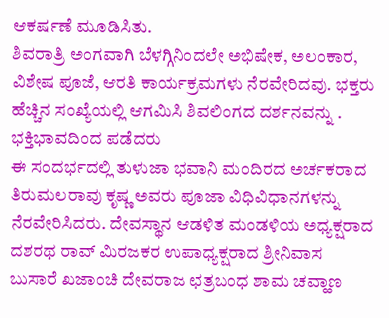ಆಕರ್ಷಣೆ ಮೂಡಿಸಿತು.
ಶಿವರಾತ್ರಿ ಅಂಗವಾಗಿ ಬೆಳಗ್ಗಿನಿಂದಲೇ ಅಭಿಷೇಕ, ಅಲಂಕಾರ, ವಿಶೇಷ ಪೂಜೆ, ಆರತಿ ಕಾರ್ಯಕ್ರಮಗಳು ನೆರವೇರಿದವು. ಭಕ್ತರು ಹೆಚ್ಚಿನ ಸಂಖ್ಯೆಯಲ್ಲಿ ಆಗಮಿಸಿ ಶಿವಲಿಂಗದ ದರ್ಶನವನ್ನು . ಭಕ್ತಿಭಾವದಿಂದ ಪಡೆದರು
ಈ ಸಂದರ್ಭದಲ್ಲಿ ತುಳುಜಾ ಭವಾನಿ ಮಂದಿರದ ಅರ್ಚಕರಾದ ತಿರುಮಲರಾವು ಕೃಷ್ಣ ಅವರು ಪೂಜಾ ವಿಧಿವಿಧಾನಗಳನ್ನು ನೆರವೇರಿಸಿದರು. ದೇವಸ್ಥಾನ ಆಡಳಿತ ಮಂಡಳಿಯ ಅಧ್ಯಕ್ಷರಾದ ದಶರಥ ರಾವ್ ಮಿರಜಕರ ಉಪಾಧ್ಯಕ್ಷರಾದ ಶ್ರೀನಿವಾಸ ಬುಸಾರೆ ಖಜಾಂಚಿ ದೇವರಾಜ ಛತ್ರಬಂಧ ಶಾಮ ಚವ್ಹಾಣ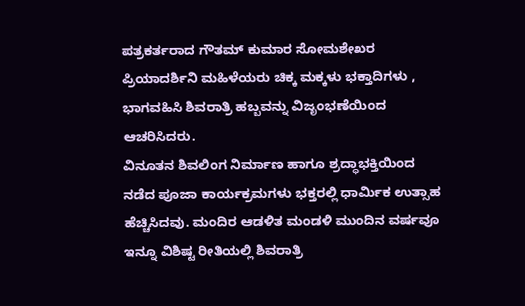ಪತ್ರಕರ್ತರಾದ ಗೌತಮ್ ಕುಮಾರ ಸೋಮಶೇಖರ ಪ್ರಿಯಾದರ್ಶಿನಿ ಮಹಿಳೆಯರು ಚಿಕ್ಕ ಮಕ್ಕಳು ಭಕ್ತಾದಿಗಳು , ಭಾಗವಹಿಸಿ ಶಿವರಾತ್ರಿ ಹಬ್ಬವನ್ನು ವಿಜೃಂಭಣೆಯಿಂದ ಆಚರಿಸಿದರು.
ವಿನೂತನ ಶಿವಲಿಂಗ ನಿರ್ಮಾಣ ಹಾಗೂ ಶ್ರದ್ಧಾಭಕ್ತಿಯಿಂದ ನಡೆದ ಪೂಜಾ ಕಾರ್ಯಕ್ರಮಗಳು ಭಕ್ತರಲ್ಲಿ ಧಾರ್ಮಿಕ ಉತ್ಸಾಹ ಹೆಚ್ಚಿಸಿದವು. ಮಂದಿರ ಆಡಳಿತ ಮಂಡಳಿ ಮುಂದಿನ ವರ್ಷವೂ ಇನ್ನೂ ವಿಶಿಷ್ಟ ರೀತಿಯಲ್ಲಿ ಶಿವರಾತ್ರಿ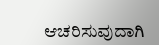ಆಚರಿಸುವುದಾಗಿ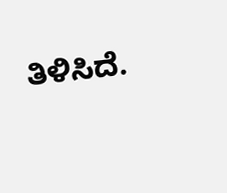ತಿಳಿಸಿದೆ.